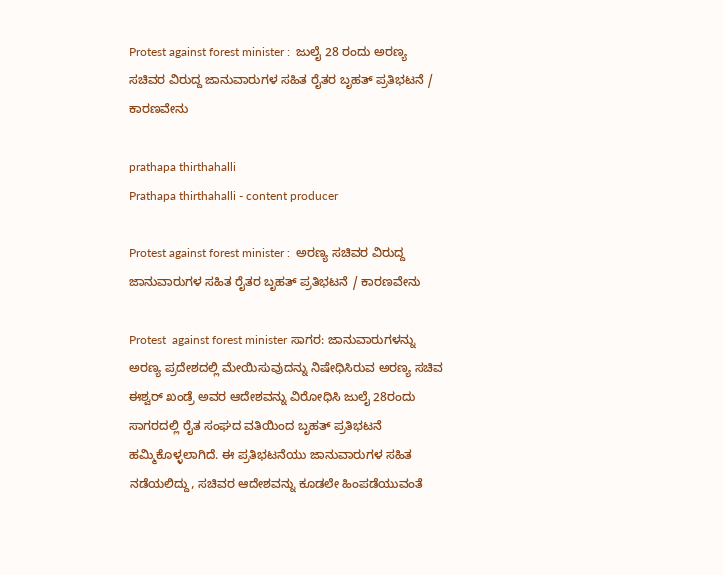Protest against forest minister :  ಜುಲೈ 28 ರಂದು ಅರಣ್ಯ ಸಚಿವರ ವಿರುದ್ದ ಜಾನುವಾರುಗಳ ಸಹಿತ ರೈತರ ಬೃಹತ್ ಪ್ರತಿಭಟನೆ / ಕಾರಣವೇನು

prathapa thirthahalli
Prathapa thirthahalli - content producer

Protest against forest minister :  ಅರಣ್ಯ ಸಚಿವರ ವಿರುದ್ದ ಜಾನುವಾರುಗಳ ಸಹಿತ ರೈತರ ಬೃಹತ್ ಪ್ರತಿಭಟನೆ / ಕಾರಣವೇನು

Protest  against forest minister ಸಾಗರ: ಜಾನುವಾರುಗಳನ್ನು ಅರಣ್ಯ ಪ್ರದೇಶದಲ್ಲಿ ಮೇಯಿಸುವುದನ್ನು ನಿಷೇಧಿಸಿರುವ ಅರಣ್ಯ ಸಚಿವ ಈಶ್ವರ್ ಖಂಡ್ರೆ ಅವರ ಆದೇಶವನ್ನು ವಿರೋಧಿಸಿ ಜುಲೈ 28ರಂದು ಸಾಗರದಲ್ಲಿ ರೈತ ಸಂಘದ ವತಿಯಿಂದ ಬೃಹತ್ ಪ್ರತಿಭಟನೆ ಹಮ್ಮಿಕೊಳ್ಳಲಾಗಿದೆ. ಈ ಪ್ರತಿಭಟನೆಯು ಜಾನುವಾರುಗಳ ಸಹಿತ ನಡೆಯಲಿದ್ದು, ಸಚಿವರ ಆದೇಶವನ್ನು ಕೂಡಲೇ ಹಿಂಪಡೆಯುವಂತೆ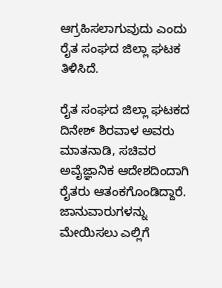ಆಗ್ರಹಿಸಲಾಗುವುದು ಎಂದು ರೈತ ಸಂಘದ ಜಿಲ್ಲಾ ಘಟಕ ತಿಳಿಸಿದೆ.

ರೈತ ಸಂಘದ ಜಿಲ್ಲಾ ಘಟಕದ ದಿನೇಶ್ ಶಿರವಾಳ ಅವರು ಮಾತನಾಡಿ, ಸಚಿವರ ಅವೈಜ್ಞಾನಿಕ ಆದೇಶದಿಂದಾಗಿ ರೈತರು ಆತಂಕಗೊಂಡಿದ್ದಾರೆ. ಜಾನುವಾರುಗಳನ್ನು ಮೇಯಿಸಲು ಎಲ್ಲಿಗೆ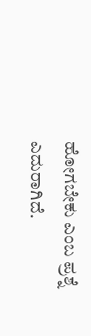ಹೋಗಬೇಕು ಎಂಬ ಪ್ರಶ್ನೆ ಎದುರಾಗಿದೆ.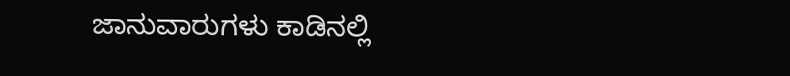ಜಾನುವಾರುಗಳು ಕಾಡಿನಲ್ಲಿ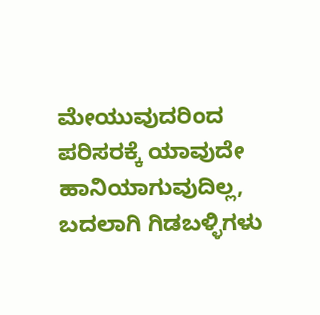ಮೇಯುವುದರಿಂದ ಪರಿಸರಕ್ಕೆ ಯಾವುದೇ ಹಾನಿಯಾಗುವುದಿಲ್ಲ, ಬದಲಾಗಿ ಗಿಡಬಳ್ಳಿಗಳು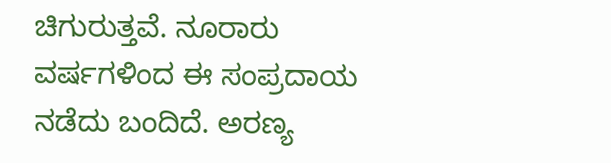ಚಿಗುರುತ್ತವೆ. ನೂರಾರು ವರ್ಷಗಳಿಂದ ಈ ಸಂಪ್ರದಾಯ ನಡೆದು ಬಂದಿದೆ. ಅರಣ್ಯ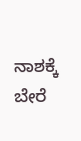ನಾಶಕ್ಕೆ ಬೇರೆ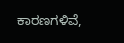ಕಾರಣಗಳಿವೆ,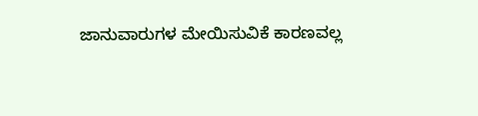ಜಾನುವಾರುಗಳ ಮೇಯಿಸುವಿಕೆ ಕಾರಣವಲ್ಲ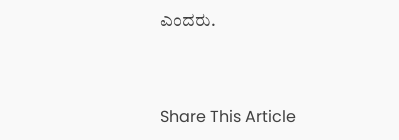ಎಂದರು.



Share This Article